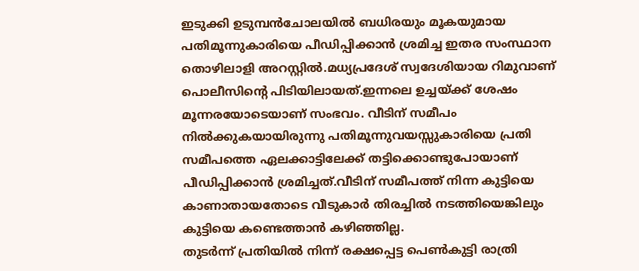ഇടുക്കി ഉടുമ്പൻചോലയിൽ ബധിരയും മൂകയുമായ പതിമൂന്നുകാരിയെ പീഡിപ്പിക്കാൻ ശ്രമിച്ച ഇതര സംസ്ഥാന തൊഴിലാളി അറസ്റ്റിൽ.മധ്യപ്രദേശ് സ്വദേശിയായ റിമുവാണ് പൊലീസിൻ്റെ പിടിയിലായത്.ഇന്നലെ ഉച്ചയ്ക്ക് ശേഷം മൂന്നരയോടെയാണ് സംഭവം. വീടിന് സമീപം നിൽക്കുകയായിരുന്നു പതിമൂന്നുവയസ്സുകാരിയെ പ്രതി സമീപത്തെ ഏലക്കാട്ടിലേക്ക് തട്ടിക്കൊണ്ടുപോയാണ് പീഡിപ്പിക്കാൻ ശ്രമിച്ചത്.വീടിന് സമീപത്ത് നിന്ന കുട്ടിയെ കാണാതായതോടെ വീടുകാർ തിരച്ചിൽ നടത്തിയെങ്കിലും കുട്ടിയെ കണ്ടെത്താൻ കഴിഞ്ഞില്ല.
തുടർന്ന് പ്രതിയിൽ നിന്ന് രക്ഷപ്പെട്ട പെൺകുട്ടി രാത്രി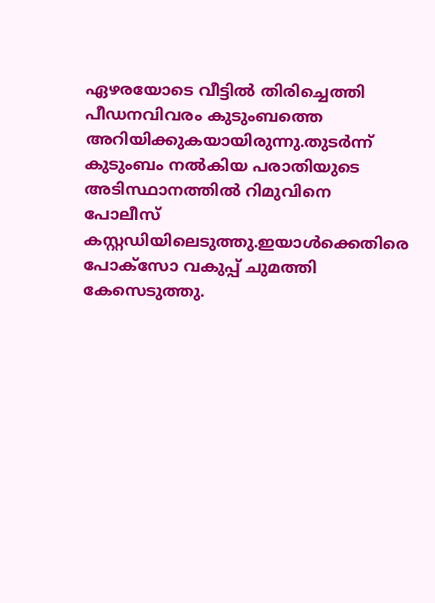ഏഴരയോടെ വീട്ടിൽ തിരിച്ചെത്തി പീഡനവിവരം കുടുംബത്തെ അറിയിക്കുകയായിരുന്നു.തുടർന്ന് കുടുംബം നൽകിയ പരാതിയുടെ അടിസ്ഥാനത്തിൽ റിമുവിനെ പോലീസ് കസ്റ്റഡിയിലെടുത്തു.ഇയാൾക്കെതിരെ പോക്സോ വകുപ്പ് ചുമത്തി കേസെടുത്തു.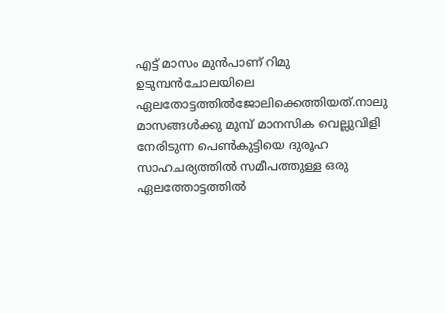എട്ട് മാസം മുൻപാണ് റിമു ഉടുമ്പൻചോലയിലെ ഏലതോട്ടത്തിൽജോലിക്കെത്തിയത്.നാലു മാസങ്ങൾക്കു മുമ്പ് മാനസിക വെല്ലുവിളി നേരിടുന്ന പെൺകുട്ടിയെ ദുരൂഹ സാഹചര്യത്തിൽ സമീപത്തുള്ള ഒരു ഏലത്തോട്ടത്തിൽ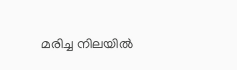മരിച്ച നിലയിൽ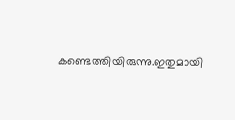കണ്ടെത്തിയിരുന്നു.ഇതുമായി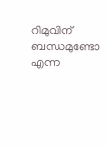റിമുവിന് ബന്ധമുണ്ടോ എന്ന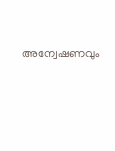അന്വേഷണവും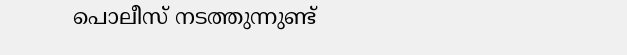പൊലീസ് നടത്തുന്നുണ്ട്